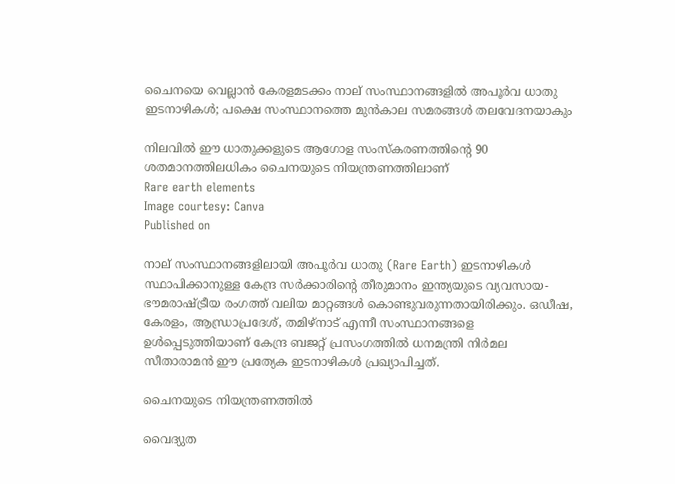ചൈനയെ വെല്ലാൻ കേരളമടക്കം നാല് സംസ്ഥാനങ്ങളില്‍ അപൂർവ ധാതു ഇടനാഴികൾ; പക്ഷെ സംസ്ഥാനത്തെ മുൻകാല സമരങ്ങൾ തലവേദനയാകും

നിലവിൽ ഈ ധാതുക്കളുടെ ആഗോള സംസ്കരണത്തിന്റെ 90 ശതമാനത്തിലധികം ചൈനയുടെ നിയന്ത്രണത്തിലാണ്
Rare earth elements
Image courtesy: Canva
Published on

നാല് സംസ്ഥാനങ്ങളിലായി അപൂർവ ധാതു (Rare Earth) ഇടനാഴികൾ സ്ഥാപിക്കാനുള്ള കേന്ദ്ര സർക്കാരിന്റെ തീരുമാനം ഇന്ത്യയുടെ വ്യവസായ-ഭൗമരാഷ്ട്രീയ രംഗത്ത് വലിയ മാറ്റങ്ങൾ കൊണ്ടുവരുന്നതായിരിക്കും. ഒഡീഷ, കേരളം, ആന്ധ്രാപ്രദേശ്, തമിഴ്നാട് എന്നീ സംസ്ഥാനങ്ങളെ ഉൾപ്പെടുത്തിയാണ് കേന്ദ്ര ബജറ്റ് പ്രസംഗത്തിൽ ധനമന്ത്രി നിർമല സീതാരാമന്‍ ഈ പ്രത്യേക ഇടനാഴികൾ പ്രഖ്യാപിച്ചത്.

ചൈനയുടെ നിയന്ത്രണത്തില്‍

വൈദ്യുത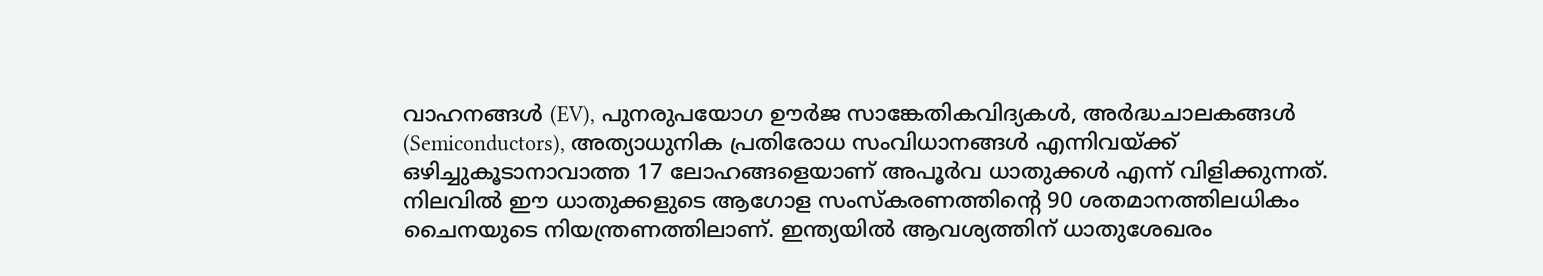വാഹനങ്ങൾ (EV), പുനരുപയോഗ ഊർജ സാങ്കേതികവിദ്യകൾ, അർദ്ധചാലകങ്ങൾ (Semiconductors), അത്യാധുനിക പ്രതിരോധ സംവിധാനങ്ങൾ എന്നിവയ്ക്ക് ഒഴിച്ചുകൂടാനാവാത്ത 17 ലോഹങ്ങളെയാണ് അപൂർവ ധാതുക്കൾ എന്ന് വിളിക്കുന്നത്. നിലവിൽ ഈ ധാതുക്കളുടെ ആഗോള സംസ്കരണത്തിന്റെ 90 ശതമാനത്തിലധികം ചൈനയുടെ നിയന്ത്രണത്തിലാണ്. ഇന്ത്യയിൽ ആവശ്യത്തിന് ധാതുശേഖരം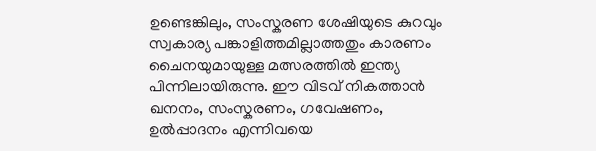ഉണ്ടെങ്കിലും, സംസ്കരണ ശേഷിയുടെ കുറവും സ്വകാര്യ പങ്കാളിത്തമില്ലാത്തതും കാരണം ചൈനയുമായുള്ള മത്സരത്തിൽ ഇന്ത്യ പിന്നിലായിരുന്നു. ഈ വിടവ് നികത്താൻ ഖനനം, സംസ്കരണം, ഗവേഷണം, ഉൽപ്പാദനം എന്നിവയെ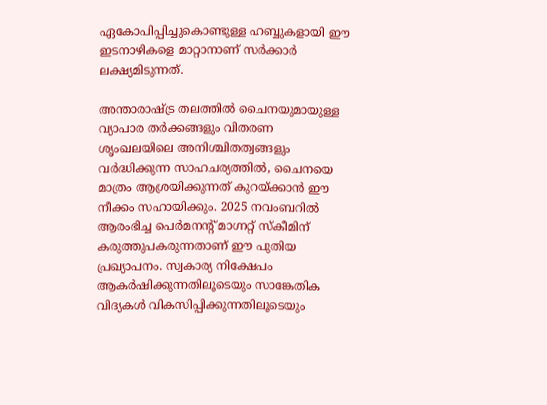ഏകോപിപ്പിച്ചുകൊണ്ടുള്ള ഹബ്ബുകളായി ഈ ഇടനാഴികളെ മാറ്റാനാണ് സർക്കാർ ലക്ഷ്യമിടുന്നത്.

അന്താരാഷ്ട്ര തലത്തിൽ ചൈനയുമായുള്ള വ്യാപാര തർക്കങ്ങളും വിതരണ ശൃംഖലയിലെ അനിശ്ചിതത്വങ്ങളും വർദ്ധിക്കുന്ന സാഹചര്യത്തിൽ, ചൈനയെ മാത്രം ആശ്രയിക്കുന്നത് കുറയ്ക്കാൻ ഈ നീക്കം സഹായിക്കും. 2025 നവംബറിൽ ആരംഭിച്ച പെർമനന്റ് മാഗ്നറ്റ് സ്കീമിന് കരുത്തുപകരുന്നതാണ് ഈ പുതിയ പ്രഖ്യാപനം. സ്വകാര്യ നിക്ഷേപം ആകർഷിക്കുന്നതിലൂടെയും സാങ്കേതിക വിദ്യകൾ വികസിപ്പിക്കുന്നതിലൂടെയും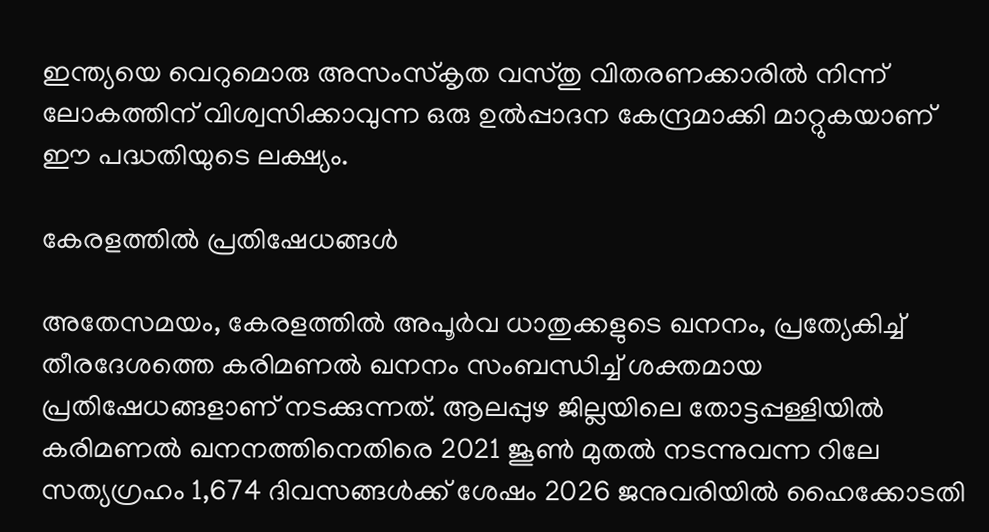ഇന്ത്യയെ വെറുമൊരു അസംസ്‌കൃത വസ്തു വിതരണക്കാരിൽ നിന്ന് ലോകത്തിന് വിശ്വസിക്കാവുന്ന ഒരു ഉൽപ്പാദന കേന്ദ്രമാക്കി മാറ്റുകയാണ് ഈ പദ്ധതിയുടെ ലക്ഷ്യം.

കേരളത്തില്‍ പ്രതിഷേധങ്ങള്‍

അതേസമയം, കേരളത്തില്‍ അപൂർവ ധാതുക്കളുടെ ഖനനം, പ്രത്യേകിച്ച് തീരദേശത്തെ കരിമണൽ ഖനനം സംബന്ധിച്ച് ശക്തമായ പ്രതിഷേധങ്ങളാണ് നടക്കുന്നത്. ആലപ്പുഴ ജില്ലയിലെ തോട്ടപ്പള്ളിയിൽ കരിമണൽ ഖനനത്തിനെതിരെ 2021 ജൂൺ മുതൽ നടന്നുവന്ന റിലേ സത്യഗ്രഹം 1,674 ദിവസങ്ങൾക്ക് ശേഷം 2026 ജനുവരിയിൽ ഹൈക്കോടതി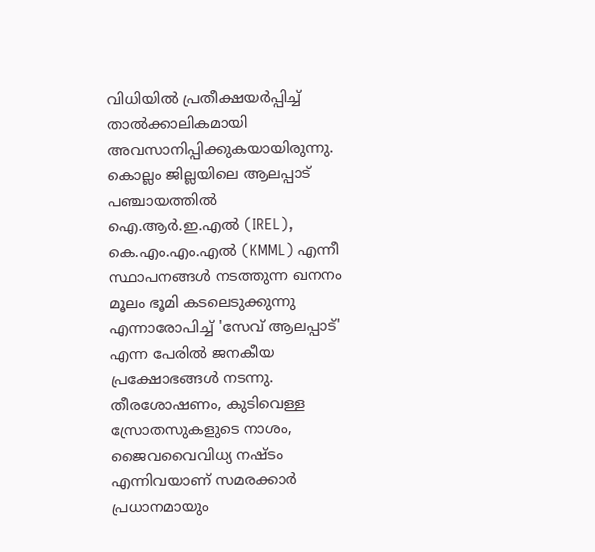വിധിയിൽ പ്രതീക്ഷയർപ്പിച്ച് താൽക്കാലികമായി അവസാനിപ്പിക്കുകയായിരുന്നു. കൊല്ലം ജില്ലയിലെ ആലപ്പാട് പഞ്ചായത്തിൽ ഐ.ആർ.ഇ.എൽ (IREL), കെ.എം.എം.എൽ (KMML) എന്നീ സ്ഥാപനങ്ങൾ നടത്തുന്ന ഖനനം മൂലം ഭൂമി കടലെടുക്കുന്നു എന്നാരോപിച്ച് 'സേവ് ആലപ്പാട്' എന്ന പേരിൽ ജനകീയ പ്രക്ഷോഭങ്ങൾ നടന്നു. തീരശോഷണം, കുടിവെള്ള സ്രോതസുകളുടെ നാശം, ജൈവവൈവിധ്യ നഷ്ടം എന്നിവയാണ് സമരക്കാർ പ്രധാനമായും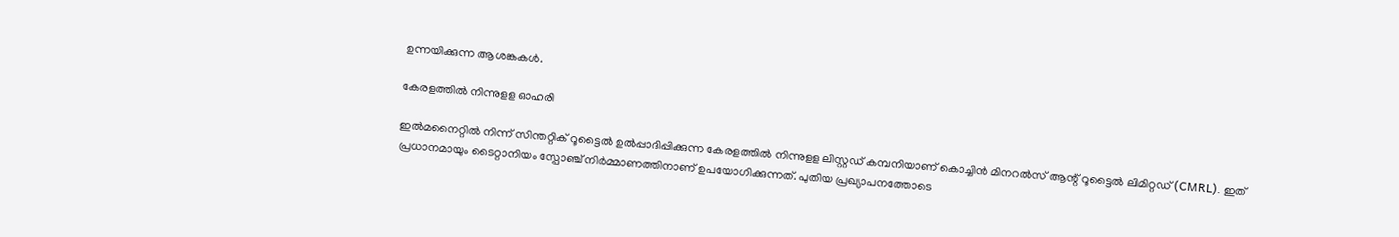ഉന്നയിക്കുന്ന ആശങ്കകൾ.

കേരളത്തില്‍ നിന്നുളള ഓഹരി

ഇൽമനൈറ്റിൽ നിന്ന് സിന്തറ്റിക് റൂട്ടൈൽ ഉൽപ്പാദിപ്പിക്കുന്ന കേരളത്തില്‍ നിന്നുളള ലിസ്റ്റഡ് കമ്പനിയാണ് കൊച്ചിൻ മിനറൽസ് ആന്റ് റൂട്ടൈൽ ലിമിറ്റഡ് (CMRL). ഇത് പ്രധാനമായും ടൈറ്റാനിയം സ്പോഞ്ച് നിർമ്മാണത്തിനാണ് ഉപയോഗിക്കുന്നത്. പുതിയ പ്രഖ്യാപനത്തോടെ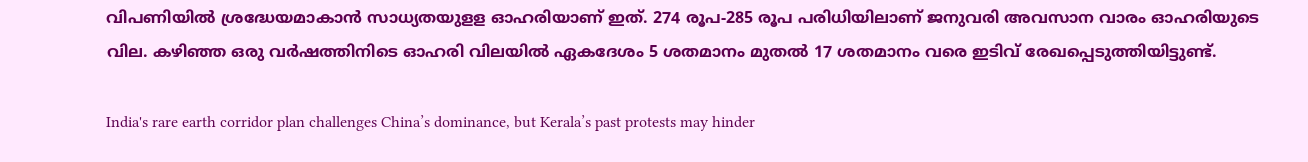വിപണിയില്‍ ശ്രദ്ധേയമാകാന്‍ സാധ്യതയുളള ഓഹരിയാണ് ഇത്. 274 രൂപ-285 രൂപ പരിധിയിലാണ് ജനുവരി അവസാന വാരം ഓഹരിയുടെ വില. കഴിഞ്ഞ ഒരു വർഷത്തിനിടെ ഓഹരി വിലയിൽ ഏകദേശം 5 ശതമാനം മുതൽ 17 ശതമാനം വരെ ഇടിവ് രേഖപ്പെടുത്തിയിട്ടുണ്ട്.

India's rare earth corridor plan challenges China’s dominance, but Kerala’s past protests may hinder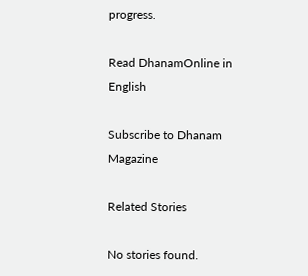progress.

Read DhanamOnline in English

Subscribe to Dhanam Magazine

Related Stories

No stories found.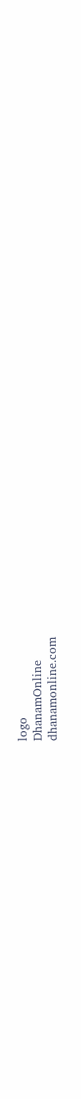logo
DhanamOnline
dhanamonline.com